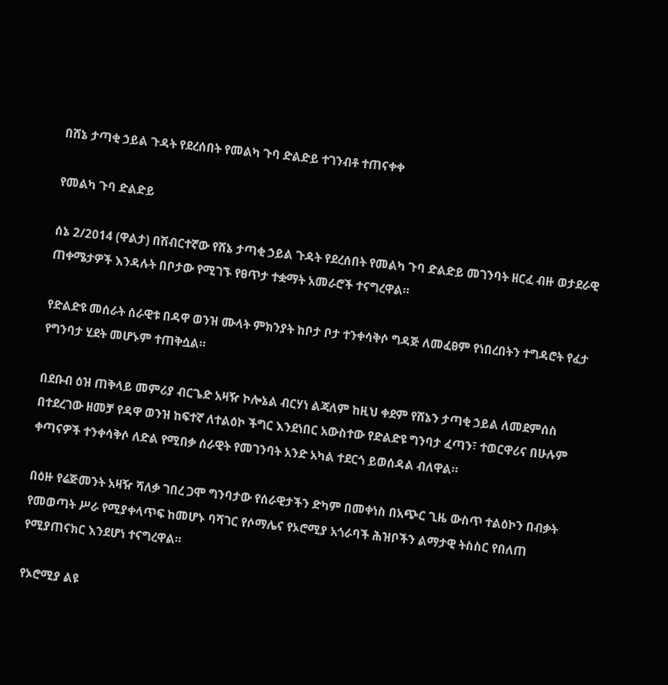በሸኔ ታጣቂ ኃይል ጉዳት የደረሰበት የመልካ ጉባ ድልድይ ተገንብቶ ተጠናቀቀ

የመልካ ጉባ ድልድይ

ሰኔ 2/2014 (ዋልታ) በሽብርተኛው የሸኔ ታጣቂ ኃይል ጉዳት የደረሰበት የመልካ ጉባ ድልድይ መገንባት ዘርፈ ብዙ ወታደራዊ ጠቀሜታዎች እንዳሉት በቦታው የሚገኙ የፀጥታ ተቋማት አመራሮች ተናግረዋል።

የድልድዩ መሰራት ሰራዊቱ በዳዋ ወንዝ ሙላት ምክንያት ከቦታ ቦታ ተንቀሳቅሶ ግዳጅ ለመፈፀም የነበረበትን ተግዳሮት የፈታ የግንባታ ሂደት መሆኑም ተጠቅሷል።

በደቡብ ዕዝ ጠቅላይ መምሪያ ብርጌድ አዛዥ ኮሎኔል ብርሃነ ልጃለም ከዚህ ቀደም የሸኔን ታጣቂ ኃይል ለመደምሰስ በተደረገው ዘመቻ የዳዋ ወንዝ ከፍተኛ ለተልዕኮ ችግር እንደነበር አውስተው የድልድዩ ግንባታ ፈጣን፣ ተወርዋሪና በሁሉም ቀጣናዎች ተንቀሳቅሶ ለድል የሚበቃ ሰራዊት የመገንባት አንድ አካል ተደርጎ ይወሰዳል ብለዋል።

በዕዙ የሬጅመንት አዛዥ ሻለቃ ገበረ ጋሞ ግንባታው የሰራዊታችን ድካም በመቀነስ በአጭር ጊዜ ውስጥ ተልዕኮን በብቃት የመወጣት ሥራ የሚያቀላጥፍ ከመሆኑ ባሻገር የሶማሌና የኦሮሚያ አጎራባች ሕዝቦችን ልማታዊ ትስስር የበለጠ የሚያጠናክር እንደሆነ ተናግረዋል።

የኦሮሚያ ልዩ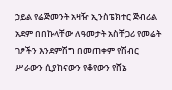ኃይል የሬጅመንት አዛዥ ኢንስፔክተር ጅብሪል አደም በበኩላቸው ለዓመታት አስቸጋሪ የመሬት ገፆችን እንደምሽግ በመጠቀም የሽብር ሥራውን ሲያከናውን የቆየውን የሸኔ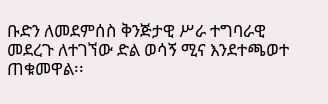ቡድን ለመደምሰስ ቅንጅታዊ ሥራ ተግባራዊ መደረጉ ለተገኘው ድል ወሳኝ ሚና እንደተጫወተ ጠቁመዋል፡፡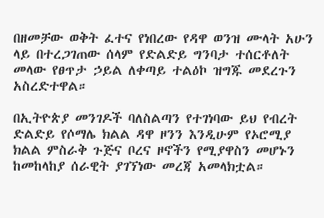በዘመቻው ወቅት ፈተና የነበረው የዳዋ ወንዝ ሙላት አሁን ላይ በተረጋገጠው ሰላም የድልድይ ግንባታ ተሰርቶለት መላው የፀጥታ ኃይል ለቀጣይ ተልዕኮ ዝግጁ መደረጉን አስረድተዋል።

በኢትዮጵያ መንገዶች ባለስልጣን የተገነባው ይህ የብረት ድልድይ የሶማሌ ክልል ዳዋ ዞንን እንዲሁም የኦሮሚያ ክልል ምስራቅ ጉጅና ቦረና ዞኖችን የሚያዋስን መሆኑን ከመከላከያ ሰራዊት ያገኘነው መረጃ አመላክቷል።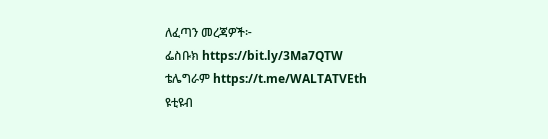ለፈጣን መረጃዎች፦
ፌስቡክ https://bit.ly/3Ma7QTW
ቴሌግራም https://t.me/WALTATVEth
ዩቲዩብ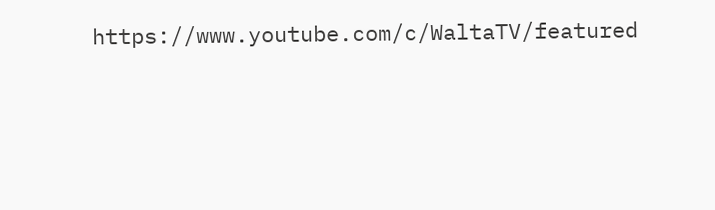https://www.youtube.com/c/WaltaTV/featured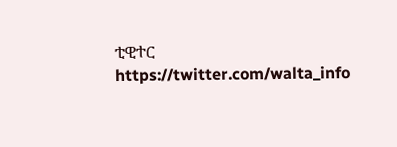ቲዊተር https://twitter.com/walta_info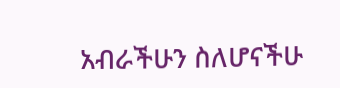አብራችሁን ስለሆናችሁ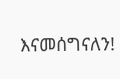እናመሰግናለን!